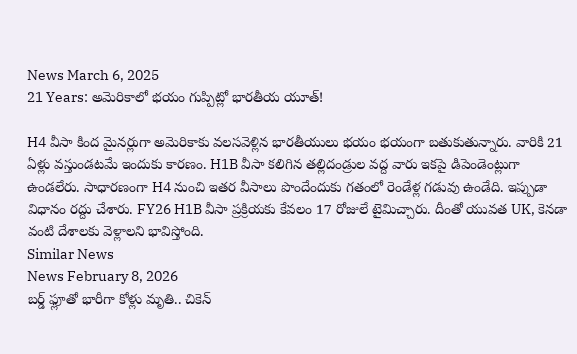News March 6, 2025
21 Years: అమెరికాలో భయం గుప్పిట్లో భారతీయ యూత్!

H4 వీసా కింద మైనర్లుగా అమెరికాకు వలసవెళ్లిన భారతీయులు భయం భయంగా బతుకుతున్నారు. వారికి 21 ఏళ్లు వస్తుండటమే ఇందుకు కారణం. H1B వీసా కలిగిన తల్లిదండ్రుల వద్ద వారు ఇకపై డిపెండెంట్లుగా ఉండలేరు. సాధారణంగా H4 నుంచి ఇతర వీసాలు పొందేందుకు గతంలో రెండేళ్ల గడువు ఉండేది. ఇప్పుడా విధానం రద్దు చేశారు. FY26 H1B వీసా ప్రక్రియకు కేవలం 17 రోజులే టైమిచ్చారు. దీంతో యువత UK, కెనడా వంటి దేశాలకు వెళ్లాలని భావిస్తోంది.
Similar News
News February 8, 2026
బర్డ్ ఫ్లూతో భారీగా కోళ్లు మృతి.. చికెన్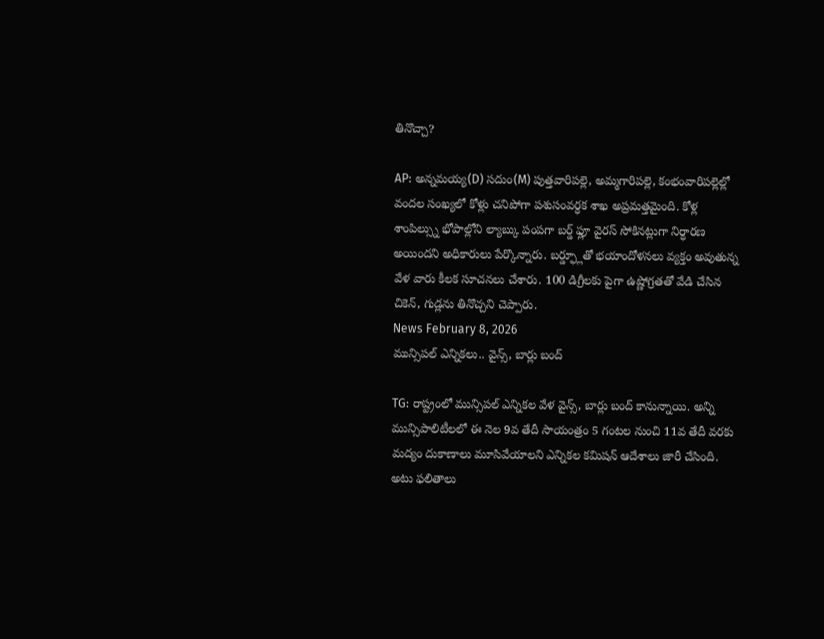తినొచ్చా?

AP: అన్నమయ్య(D) సదుం(M) పుత్తవారిపల్లె, అమ్మగారిపల్లె, కంభంవారిపల్లెల్లో వందల సంఖ్యలో కోళ్లు చనిపోగా పశుసంవర్ధక శాఖ అప్రమత్తమైంది. కోళ్ల శాంపిల్స్ను భోపాల్లోని ల్యాబ్కు పంపగా బర్డ్ ఫ్లూ వైరస్ సోకినట్లుగా నిర్ధారణ అయిందని అధికారులు పేర్కొన్నారు. బర్డ్ఫ్లూతో భయాందోళనలు వ్యక్తం అవుతున్న వేళ వారు కీలక సూచనలు చేశారు. 100 డిగ్రీలకు పైగా ఉష్ణోగ్రతతో వేడి చేసిన చికెన్, గుడ్లను తినొచ్చని చెప్పారు.
News February 8, 2026
మున్సిపల్ ఎన్నికలు.. వైన్స్, బార్లు బంద్

TG: రాష్ట్రంలో మున్సిపల్ ఎన్నికల వేళ వైన్స్, బార్లు బంద్ కానున్నాయి. అన్ని మున్సిపాలిటీలలో ఈ నెల 9వ తేదీ సాయంత్రం 5 గంటల నుంచి 11వ తేదీ వరకు మద్యం దుకాణాలు మూసివేయాలని ఎన్నికల కమిషన్ ఆదేశాలు జారీ చేసింది. అటు ఫలితాలు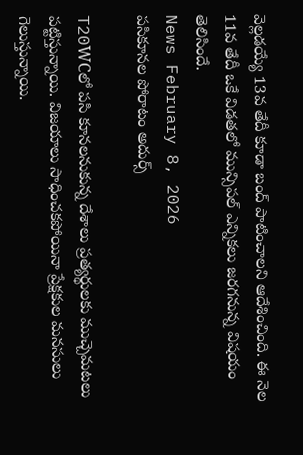వెల్లడయ్యే 13వ తేదీ కూడా బంద్ పాటించాలని ఆదేశించింది. ఈ నెల 11వ తేదీ ఒకే విడతలో మున్సిపల్ ఎన్నికలు జరగనున్న విషయం తెలిసిందే.
News February 8, 2026
పసికూనల పోరాటం అదుర్స్

T20WCలో పసి కూనలనుకున్న దేశాలు ప్రత్యర్థులకు ముచ్చెమటలు పట్టిస్తున్నాయి. విజయాలు సాధించకపోయినా ప్రేక్షకుల మనసులు గెలుస్తున్నాయి.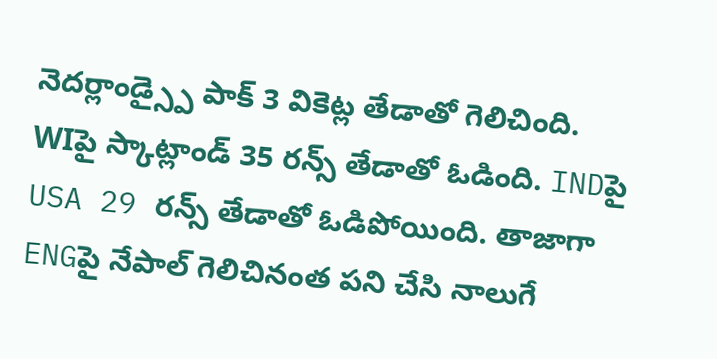నెదర్లాండ్స్పై పాక్ 3 వికెట్ల తేడాతో గెలిచింది. WIపై స్కాట్లాండ్ 35 రన్స్ తేడాతో ఓడింది. INDపై USA 29 రన్స్ తేడాతో ఓడిపోయింది. తాజాగా ENGపై నేపాల్ గెలిచినంత పని చేసి నాలుగే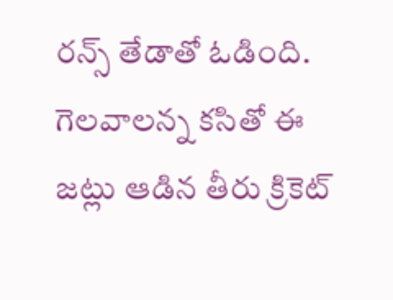రన్స్ తేడాతో ఓడింది. గెలవాలన్న కసితో ఈ జట్లు ఆడిన తీరు క్రికెట్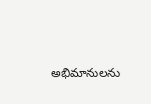అభిమానులను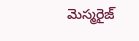మెస్మరైజ్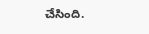చేసింది.